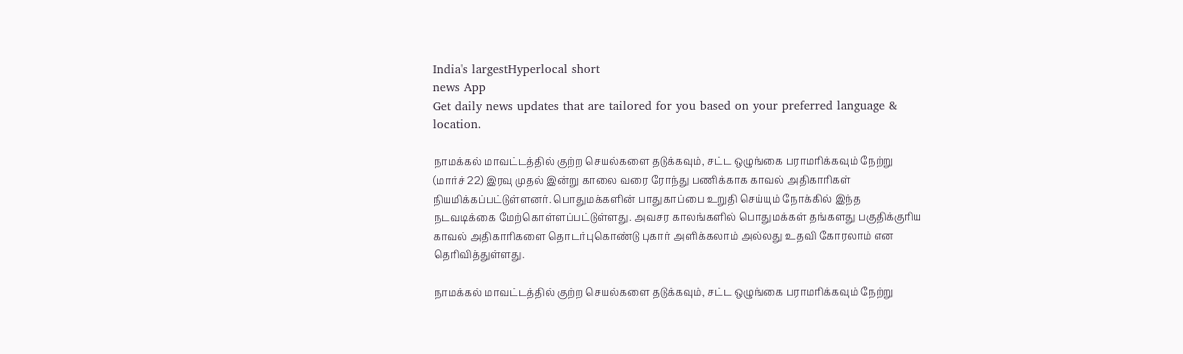India's largestHyperlocal short
news App
Get daily news updates that are tailored for you based on your preferred language & location.

நாமக்கல் மாவட்டத்தில் குற்ற செயல்களை தடுக்கவும், சட்ட ஒழுங்கை பராமரிக்கவும் நேற்று (மார்ச் 22) இரவு முதல் இன்று காலை வரை ரோந்து பணிக்காக காவல் அதிகாரிகள் நியமிக்கப்பட்டுள்ளனர். பொதுமக்களின் பாதுகாப்பை உறுதி செய்யும் நோக்கில் இந்த நடவடிக்கை மேற்கொள்ளப்பட்டுள்ளது. அவசர காலங்களில் பொதுமக்கள் தங்களது பகுதிக்குரிய காவல் அதிகாரிகளை தொடர்புகொண்டு புகார் அளிக்கலாம் அல்லது உதவி கோரலாம் என தெரிவித்துள்ளது.

நாமக்கல் மாவட்டத்தில் குற்ற செயல்களை தடுக்கவும், சட்ட ஒழுங்கை பராமரிக்கவும் நேற்று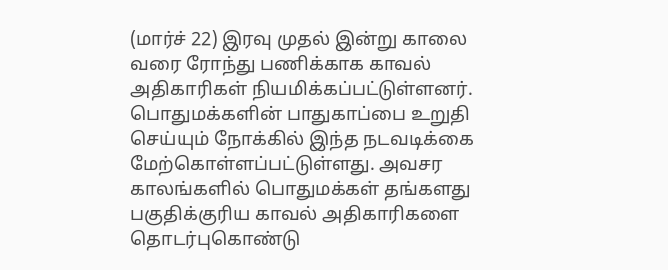(மார்ச் 22) இரவு முதல் இன்று காலை வரை ரோந்து பணிக்காக காவல் அதிகாரிகள் நியமிக்கப்பட்டுள்ளனர். பொதுமக்களின் பாதுகாப்பை உறுதி செய்யும் நோக்கில் இந்த நடவடிக்கை மேற்கொள்ளப்பட்டுள்ளது. அவசர காலங்களில் பொதுமக்கள் தங்களது பகுதிக்குரிய காவல் அதிகாரிகளை தொடர்புகொண்டு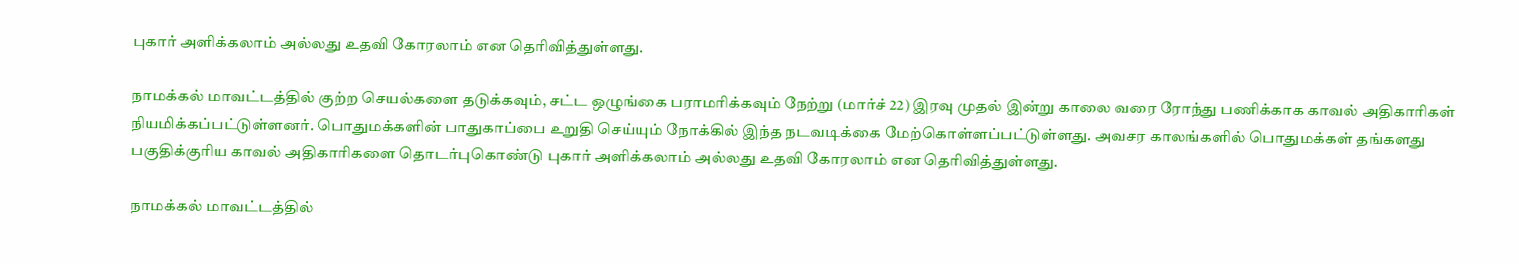புகார் அளிக்கலாம் அல்லது உதவி கோரலாம் என தெரிவித்துள்ளது.

நாமக்கல் மாவட்டத்தில் குற்ற செயல்களை தடுக்கவும், சட்ட ஒழுங்கை பராமரிக்கவும் நேற்று (மார்ச் 22) இரவு முதல் இன்று காலை வரை ரோந்து பணிக்காக காவல் அதிகாரிகள் நியமிக்கப்பட்டுள்ளனர். பொதுமக்களின் பாதுகாப்பை உறுதி செய்யும் நோக்கில் இந்த நடவடிக்கை மேற்கொள்ளப்பட்டுள்ளது. அவசர காலங்களில் பொதுமக்கள் தங்களது பகுதிக்குரிய காவல் அதிகாரிகளை தொடர்புகொண்டு புகார் அளிக்கலாம் அல்லது உதவி கோரலாம் என தெரிவித்துள்ளது.

நாமக்கல் மாவட்டத்தில்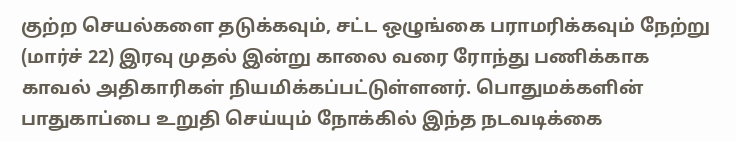குற்ற செயல்களை தடுக்கவும், சட்ட ஒழுங்கை பராமரிக்கவும் நேற்று (மார்ச் 22) இரவு முதல் இன்று காலை வரை ரோந்து பணிக்காக காவல் அதிகாரிகள் நியமிக்கப்பட்டுள்ளனர். பொதுமக்களின் பாதுகாப்பை உறுதி செய்யும் நோக்கில் இந்த நடவடிக்கை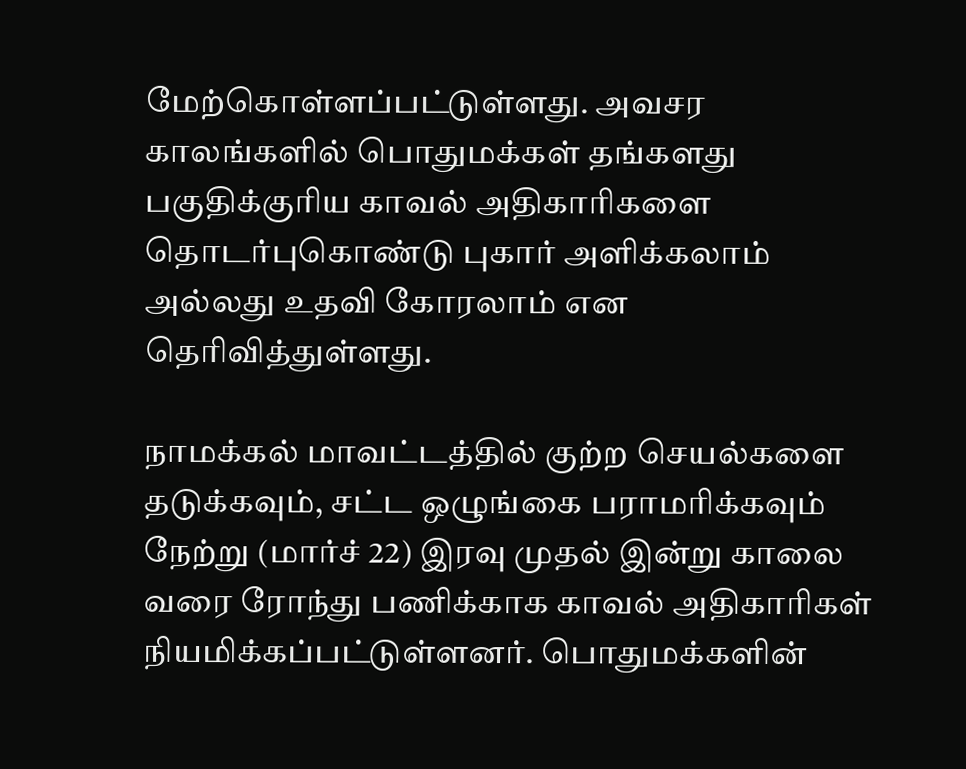மேற்கொள்ளப்பட்டுள்ளது. அவசர காலங்களில் பொதுமக்கள் தங்களது பகுதிக்குரிய காவல் அதிகாரிகளை தொடர்புகொண்டு புகார் அளிக்கலாம் அல்லது உதவி கோரலாம் என தெரிவித்துள்ளது.

நாமக்கல் மாவட்டத்தில் குற்ற செயல்களை தடுக்கவும், சட்ட ஒழுங்கை பராமரிக்கவும் நேற்று (மார்ச் 22) இரவு முதல் இன்று காலை வரை ரோந்து பணிக்காக காவல் அதிகாரிகள் நியமிக்கப்பட்டுள்ளனர். பொதுமக்களின்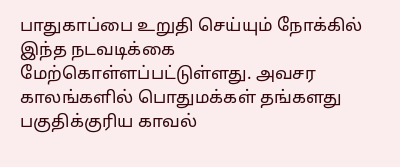பாதுகாப்பை உறுதி செய்யும் நோக்கில் இந்த நடவடிக்கை மேற்கொள்ளப்பட்டுள்ளது. அவசர காலங்களில் பொதுமக்கள் தங்களது பகுதிக்குரிய காவல்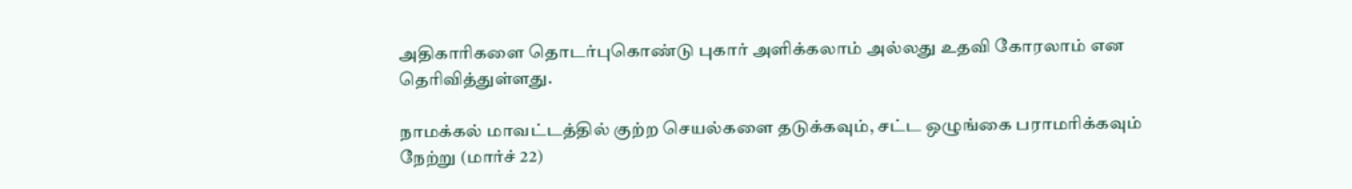அதிகாரிகளை தொடர்புகொண்டு புகார் அளிக்கலாம் அல்லது உதவி கோரலாம் என தெரிவித்துள்ளது.

நாமக்கல் மாவட்டத்தில் குற்ற செயல்களை தடுக்கவும், சட்ட ஒழுங்கை பராமரிக்கவும் நேற்று (மார்ச் 22)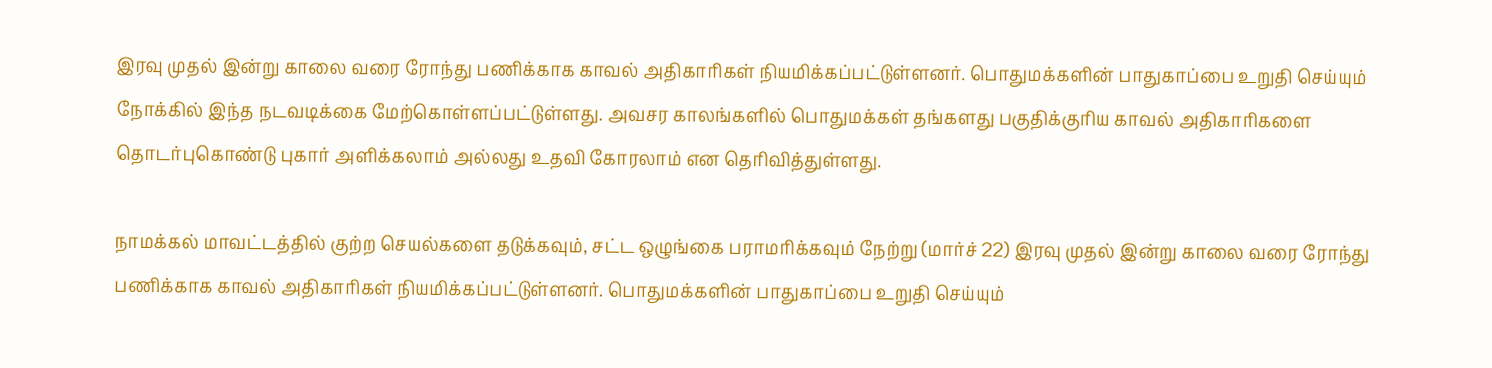இரவு முதல் இன்று காலை வரை ரோந்து பணிக்காக காவல் அதிகாரிகள் நியமிக்கப்பட்டுள்ளனர். பொதுமக்களின் பாதுகாப்பை உறுதி செய்யும் நோக்கில் இந்த நடவடிக்கை மேற்கொள்ளப்பட்டுள்ளது. அவசர காலங்களில் பொதுமக்கள் தங்களது பகுதிக்குரிய காவல் அதிகாரிகளை தொடர்புகொண்டு புகார் அளிக்கலாம் அல்லது உதவி கோரலாம் என தெரிவித்துள்ளது.

நாமக்கல் மாவட்டத்தில் குற்ற செயல்களை தடுக்கவும், சட்ட ஒழுங்கை பராமரிக்கவும் நேற்று (மார்ச் 22) இரவு முதல் இன்று காலை வரை ரோந்து பணிக்காக காவல் அதிகாரிகள் நியமிக்கப்பட்டுள்ளனர். பொதுமக்களின் பாதுகாப்பை உறுதி செய்யும்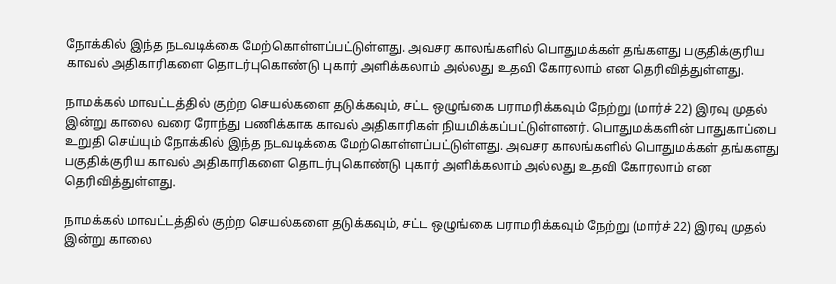நோக்கில் இந்த நடவடிக்கை மேற்கொள்ளப்பட்டுள்ளது. அவசர காலங்களில் பொதுமக்கள் தங்களது பகுதிக்குரிய காவல் அதிகாரிகளை தொடர்புகொண்டு புகார் அளிக்கலாம் அல்லது உதவி கோரலாம் என தெரிவித்துள்ளது.

நாமக்கல் மாவட்டத்தில் குற்ற செயல்களை தடுக்கவும், சட்ட ஒழுங்கை பராமரிக்கவும் நேற்று (மார்ச் 22) இரவு முதல் இன்று காலை வரை ரோந்து பணிக்காக காவல் அதிகாரிகள் நியமிக்கப்பட்டுள்ளனர். பொதுமக்களின் பாதுகாப்பை உறுதி செய்யும் நோக்கில் இந்த நடவடிக்கை மேற்கொள்ளப்பட்டுள்ளது. அவசர காலங்களில் பொதுமக்கள் தங்களது பகுதிக்குரிய காவல் அதிகாரிகளை தொடர்புகொண்டு புகார் அளிக்கலாம் அல்லது உதவி கோரலாம் என தெரிவித்துள்ளது.

நாமக்கல் மாவட்டத்தில் குற்ற செயல்களை தடுக்கவும், சட்ட ஒழுங்கை பராமரிக்கவும் நேற்று (மார்ச் 22) இரவு முதல் இன்று காலை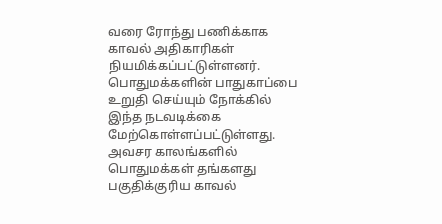வரை ரோந்து பணிக்காக காவல் அதிகாரிகள் நியமிக்கப்பட்டுள்ளனர். பொதுமக்களின் பாதுகாப்பை உறுதி செய்யும் நோக்கில் இந்த நடவடிக்கை மேற்கொள்ளப்பட்டுள்ளது. அவசர காலங்களில் பொதுமக்கள் தங்களது பகுதிக்குரிய காவல்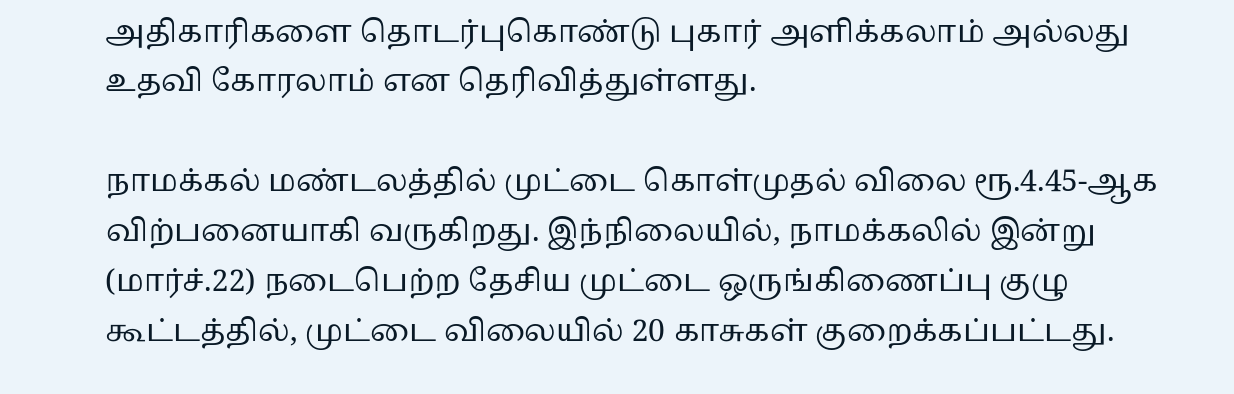அதிகாரிகளை தொடர்புகொண்டு புகார் அளிக்கலாம் அல்லது உதவி கோரலாம் என தெரிவித்துள்ளது.

நாமக்கல் மண்டலத்தில் முட்டை கொள்முதல் விலை ரூ.4.45-ஆக விற்பனையாகி வருகிறது. இந்நிலையில், நாமக்கலில் இன்று (மார்ச்.22) நடைபெற்ற தேசிய முட்டை ஒருங்கிணைப்பு குழு கூட்டத்தில், முட்டை விலையில் 20 காசுகள் குறைக்கப்பட்டது.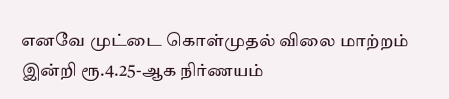எனவே முட்டை கொள்முதல் விலை மாற்றம் இன்றி ரூ.4.25-ஆக நிர்ணயம்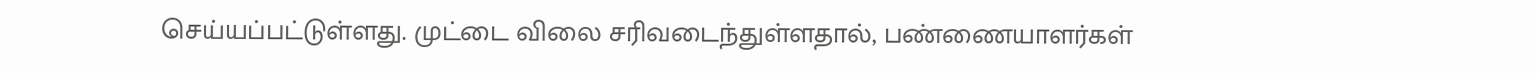செய்யப்பட்டுள்ளது. முட்டை விலை சரிவடைந்துள்ளதால், பண்ணையாளர்கள்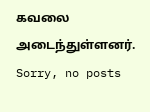கவலை அடைந்துள்ளனர்.
Sorry, no posts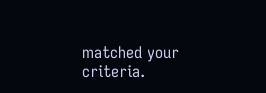matched your criteria.